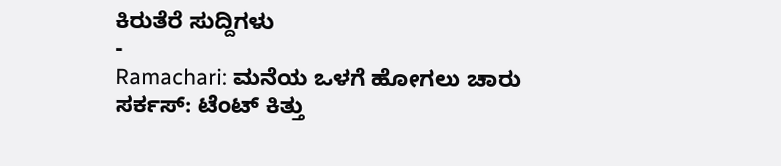ಕಿರುತೆರೆ ಸುದ್ದಿಗಳು
-
Ramachari: ಮನೆಯ ಒಳಗೆ ಹೋಗಲು ಚಾರು ಸರ್ಕಸ್: ಟೆಂಟ್ ಕಿತ್ತು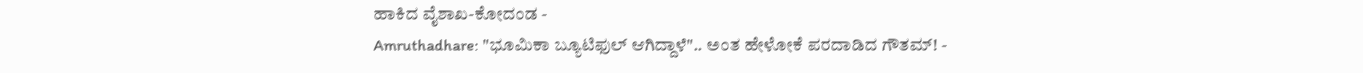ಹಾಕಿದ ವೈಶಾಖ-ಕೋದಂಡ -
Amruthadhare: "ಭೂಮಿಕಾ ಬ್ಯೂಟಿಫುಲ್ ಆಗಿದ್ದಾಳೆ".. ಅಂತ ಹೇಳೋಕೆ ಪರದಾಡಿದ ಗೌತಮ್! -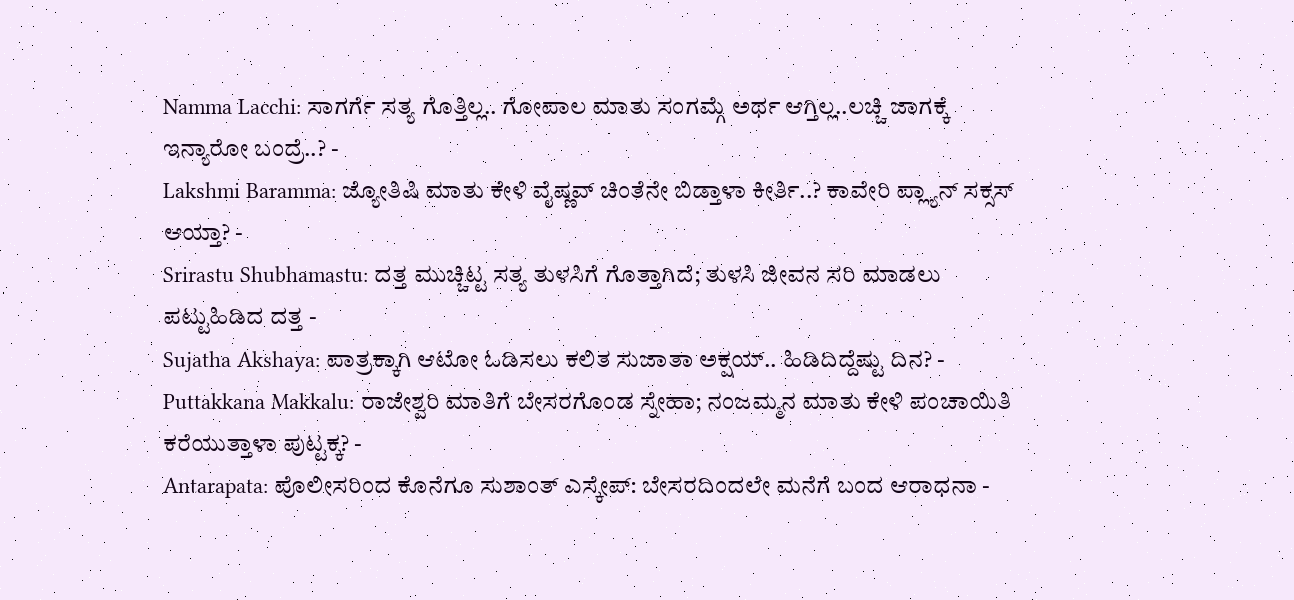Namma Lacchi: ಸಾಗರ್ಗೆ ಸತ್ಯ ಗೊತ್ತಿಲ್ಲ.. ಗೋಪಾಲ ಮಾತು ಸಂಗಮ್ಗೆ ಅರ್ಥ ಆಗ್ತಿಲ್ಲ..ಲಚ್ಚಿ ಜಾಗಕ್ಕೆ ಇನ್ಯಾರೋ ಬಂದ್ರೆ..? -
Lakshmi Baramma: ಜ್ಯೋತಿಷಿ ಮಾತು ಕೇಳಿ ವೈಷ್ಣವ್ ಚಿಂತೆನೇ ಬಿಡ್ತಾಳಾ ಕೀರ್ತಿ..? ಕಾವೇರಿ ಪ್ಲ್ಯಾನ್ ಸಕ್ಸಸ್ ಆಯ್ತಾ? -
Srirastu Shubhamastu: ದತ್ತ ಮುಚ್ಚಿಟ್ಟ ಸತ್ಯ ತುಳಸಿಗೆ ಗೊತ್ತಾಗಿದೆ; ತುಳಸಿ ಜೀವನ ಸರಿ ಮಾಡಲು ಪಟ್ಟುಹಿಡಿದ ದತ್ತ -
Sujatha Akshaya: ಪಾತ್ರಕ್ಕಾಗಿ ಆಟೋ ಓಡಿಸಲು ಕಲಿತ ಸುಜಾತಾ ಅಕ್ಷಯ್.. ಹಿಡಿದಿದ್ದೆಷ್ಟು ದಿನ? -
Puttakkana Makkalu: ರಾಜೇಶ್ವರಿ ಮಾತಿಗೆ ಬೇಸರಗೊಂಡ ಸ್ನೇಹಾ; ನಂಜಮ್ಮನ ಮಾತು ಕೇಳಿ ಪಂಚಾಯಿತಿ ಕರೆಯುತ್ತಾಳಾ ಪುಟ್ಟಕ್ಕ? -
Antarapata: ಪೊಲೀಸರಿಂದ ಕೊನೆಗೂ ಸುಶಾಂತ್ ಎಸ್ಕೇಪ್: ಬೇಸರದಿಂದಲೇ ಮನೆಗೆ ಬಂದ ಆರಾಧನಾ -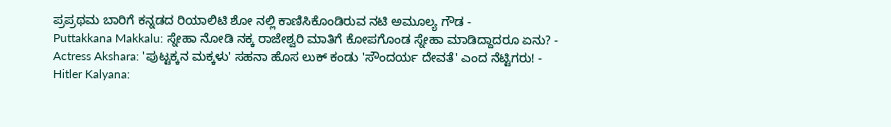ಪ್ರಪ್ರಥಮ ಬಾರಿಗೆ ಕನ್ನಡದ ರಿಯಾಲಿಟಿ ಶೋ ನಲ್ಲಿ ಕಾಣಿಸಿಕೊಂಡಿರುವ ನಟಿ ಅಮೂಲ್ಯ ಗೌಡ -
Puttakkana Makkalu: ಸ್ನೇಹಾ ನೋಡಿ ನಕ್ಕ ರಾಜೇಶ್ವರಿ ಮಾತಿಗೆ ಕೋಪಗೊಂಡ ಸ್ನೇಹಾ ಮಾಡಿದ್ದಾದರೂ ಏನು? -
Actress Akshara: 'ಪುಟ್ಟಕ್ಕನ ಮಕ್ಕಳು' ಸಹನಾ ಹೊಸ ಲುಕ್ ಕಂಡು 'ಸೌಂದರ್ಯ ದೇವತೆ' ಎಂದ ನೆಟ್ಟಿಗರು! -
Hitler Kalyana: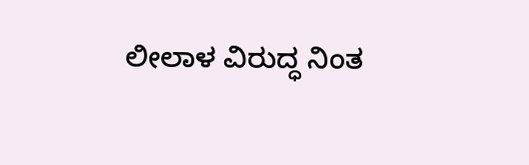ಲೀಲಾಳ ವಿರುದ್ಧ ನಿಂತ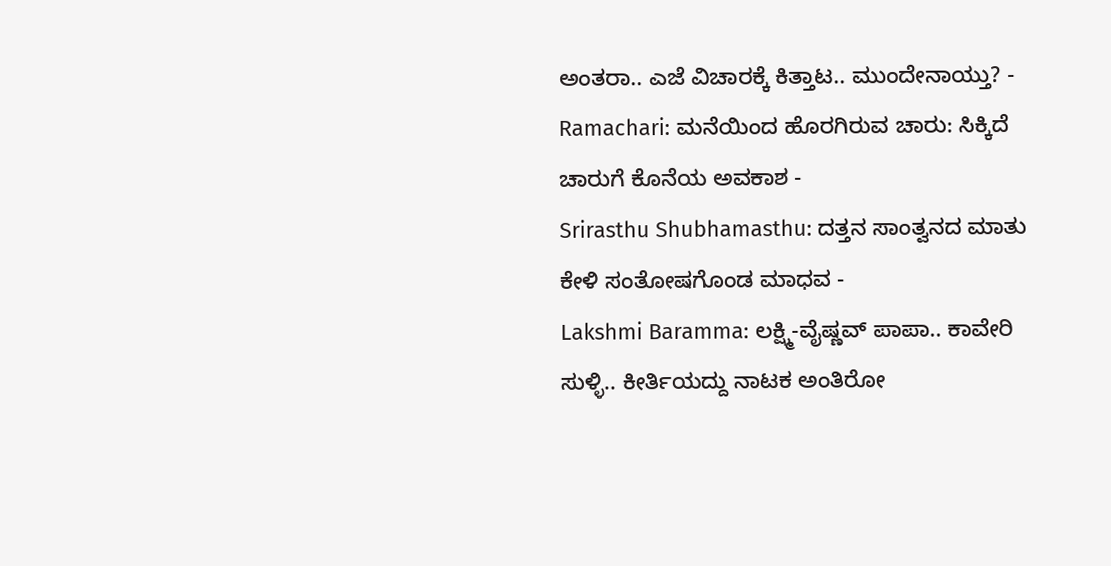ಅಂತರಾ.. ಎಜೆ ವಿಚಾರಕ್ಕೆ ಕಿತ್ತಾಟ.. ಮುಂದೇನಾಯ್ತು? -
Ramachari: ಮನೆಯಿಂದ ಹೊರಗಿರುವ ಚಾರು: ಸಿಕ್ಕಿದೆ ಚಾರುಗೆ ಕೊನೆಯ ಅವಕಾಶ -
Srirasthu Shubhamasthu: ದತ್ತನ ಸಾಂತ್ವನದ ಮಾತು ಕೇಳಿ ಸಂತೋಷಗೊಂಡ ಮಾಧವ -
Lakshmi Baramma: ಲಕ್ಷ್ಮಿ-ವೈಷ್ಣವ್ ಪಾಪಾ.. ಕಾವೇರಿ ಸುಳ್ಳಿ.. ಕೀರ್ತಿಯದ್ದು ನಾಟಕ ಅಂತಿರೋ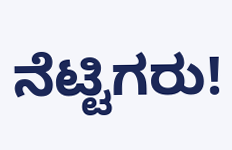ನೆಟ್ಟಿಗರು!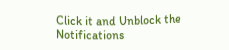Click it and Unblock the Notifications